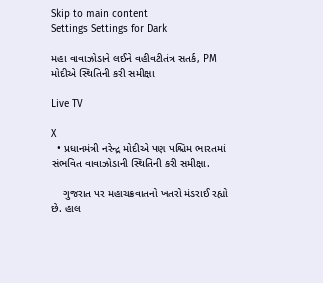Skip to main content
Settings Settings for Dark

મહા વાવાઝોડાને લઈને વહીવટીતંત્ર સતર્ક, PM મોદીએ સ્થિતિની કરી સમીક્ષા

Live TV

X
  • પ્રધાનમંત્રી નરેન્દ્ર મોદીએ પણ પશ્ચિમ ભારતમાં સંભવિત વાવાઝોડાની સ્થિતિની કરી સમીક્ષા.

    ગુજરાત પર મહાચક્રવાતનો ખતરો મંડરાઈ રહ્યો છે. હાલ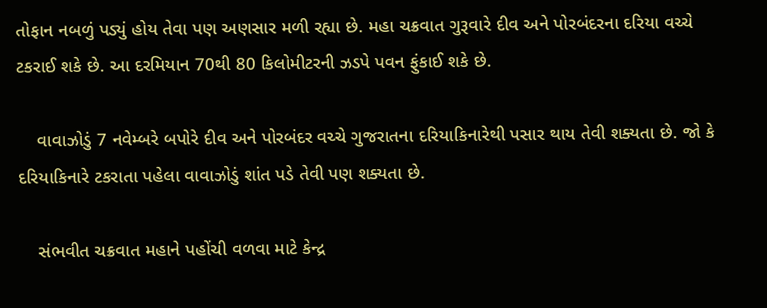તોફાન નબળું પડ્યું હોય તેવા પણ અણસાર મળી રહ્યા છે. મહા ચક્રવાત ગુરૂવારે દીવ અને પોરબંદરના દરિયા વચ્ચે ટકરાઈ શકે છે. આ દરમિયાન 70થી 80 કિલોમીટરની ઝડપે પવન ફુંકાઈ શકે છે.

    વાવાઝોડું 7 નવેમ્બરે બપોરે દીવ અને પોરબંદર વચ્ચે ગુજરાતના દરિયાકિનારેથી પસાર થાય તેવી શક્યતા છે. જો કે દરિયાકિનારે ટકરાતા પહેલા વાવાઝોડું શાંત પડે તેવી પણ શક્યતા છે.

    સંભવીત ચક્રવાત મહાને પહોંચી વળવા માટે કેન્દ્ર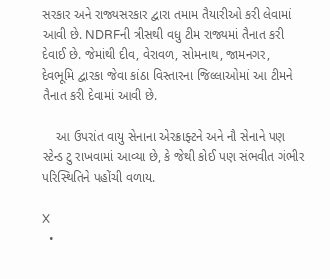સરકાર અને રાજ્યસરકાર દ્વારા તમામ તૈયારીઓ કરી લેવામાં આવી છે. NDRFની ત્રીસથી વધુ ટીમ રાજ્યમાં તૈનાત કરી દેવાઈ છે. જેમાંથી દીવ, વેરાવળ, સોમનાથ, જામનગર, દેવભૂમિ દ્વારકા જેવા કાંઠા વિસ્તારના જિલ્લાઓમાં આ ટીમને તૈનાત કરી દેવામાં આવી છે.

    આ ઉપરાંત વાયુ સેનાના એરક્રાફ્ટને અને નૌ સેનાને પણ સ્ટેન્ડ ટુ રાખવામાં આવ્યા છે, કે જેથી કોઈ પણ સંભવીત ગંભીર પરિસ્થિતિને પહોંચી વળાય.

X
  •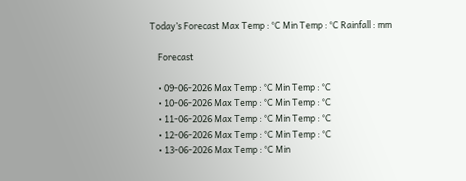Today’s Forecast Max Temp : °C Min Temp : °C Rainfall : mm

    Forecast

    • 09-06-2026 Max Temp : °C Min Temp : °C
    • 10-06-2026 Max Temp : °C Min Temp : °C
    • 11-06-2026 Max Temp : °C Min Temp : °C
    • 12-06-2026 Max Temp : °C Min Temp : °C
    • 13-06-2026 Max Temp : °C Min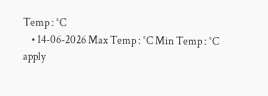Temp : °C
    • 14-06-2026 Max Temp : °C Min Temp : °C
apply